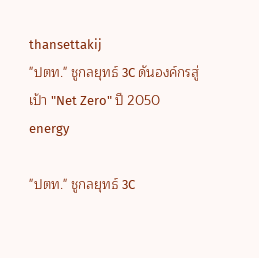thansettakij
"ปตท." ชูกลยุทธ์ 3C ดันองค์กรสู่เป้า "Net Zero" ปี 2050
energy

"ปตท." ชูกลยุทธ์ 3C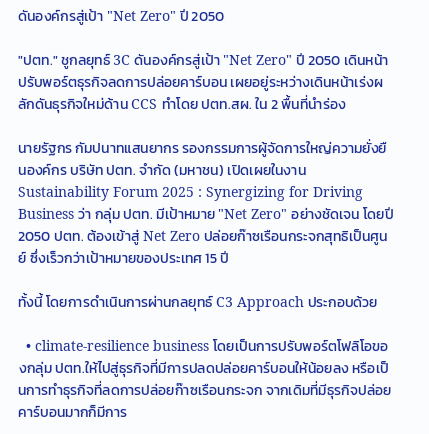ดันองค์กรสู่เป้า "Net Zero" ปี 2050

"ปตท." ชูกลยุทธ์ 3C ดันองค์กรสู่เป้า "Net Zero" ปี 2050 เดินหน้าปรับพอร์ตธุรกิจลดการปล่อยคาร์บอน เผยอยู่ระหว่างเดินหน้าเร่งผลักดันธุรกิจใหม่ด้าน CCS ทำโดย ปตท.สผ. ใน 2 พื้นที่นำร่อง

นายรัฐกร กัมปนาทแสนยากร รองกรรมการผู้จัดการใหญ่ความยั่งยืนองค์กร บริษัท ปตท. จำกัด (มหาชน) เปิดเผยในงาน Sustainability Forum 2025 : Synergizing for Driving Business ว่า กลุ่ม ปตท. มีเป้าหมาย "Net Zero" อย่างชัดเจน โดยปี 2050 ปตท. ต้องเข้าสู่ Net Zero ปล่อยก๊าซเรือนกระจกสุทธิเป็นศูนย์ ซึ่งเร็วกว่าเป้าหมายของประเทศ 15 ปี

ทั้งนี้ โดยการดำเนินการผ่านกลยุทธ์ C3 Approach ประกอบด้วย

  • climate-resilience business โดยเป็นการปรับพอร์ตโฟลิโอของกลุ่ม ปตท.ให้ไปสู่ธุรกิจที่มีการปลดปล่อยคาร์บอนให้น้อยลง หรือเป็นการทำธุรกิจที่ลดการปล่อยก๊าซเรือนกระจก จากเดิมที่มีธุรกิจปล่อยคาร์บอนมากก็มีการ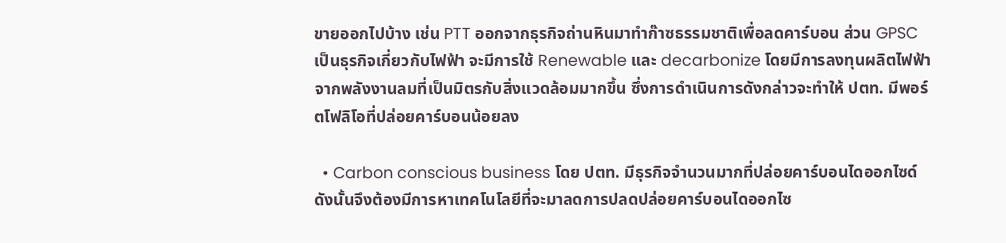ขายออกไปบ้าง เช่น PTT ออกจากธุรกิจถ่านหินมาทำก๊าซธรรมชาติเพื่อลดคาร์บอน ส่วน GPSC เป็นธุรกิจเกี่ยวกับไฟฟ้า จะมีการใช้ Renewable และ decarbonize โดยมีการลงทุนผลิตไฟฟ้าจากพลังงานลมที่เป็นมิตรกับสิ่งแวดล้อมมากขึ้น ซึ่งการดำเนินการดังกล่าวจะทำให้ ปตท. มีพอร์ตโฟลิโอที่ปล่อยคาร์บอนน้อยลง

  • Carbon conscious business โดย ปตท. มีธุรกิจจำนวนมากที่ปล่อยคาร์บอนไดออกไซด์ ดังนั้นจึงต้องมีการหาเทคโนโลยีที่จะมาลดการปลดปล่อยคาร์บอนไดออกไซ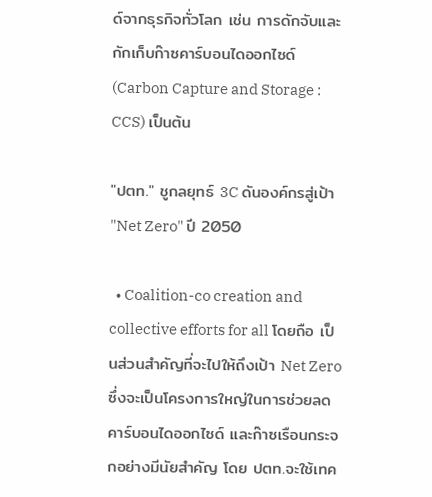ด์จากธุรกิจทั่วโลก เช่น การดักจับและกักเก็บก๊าซคาร์บอนไดออกไซด์ (Carbon Capture and Storage : CCS) เป็นต้น

"ปตท." ชูกลยุทธ์ 3C ดันองค์กรสู่เป้า "Net Zero" ปี 2050

  • Coalition-co creation and collective efforts for all โดยถือ เป็นส่วนสำคัญที่จะไปให้ถึงเป้า Net Zero ซึ่งจะเป็นโครงการใหญ่ในการช่วยลดคาร์บอนไดออกไซด์ และก๊าซเรือนกระจกอย่างมีนัยสำคัญ โดย ปตท.จะใช้เทค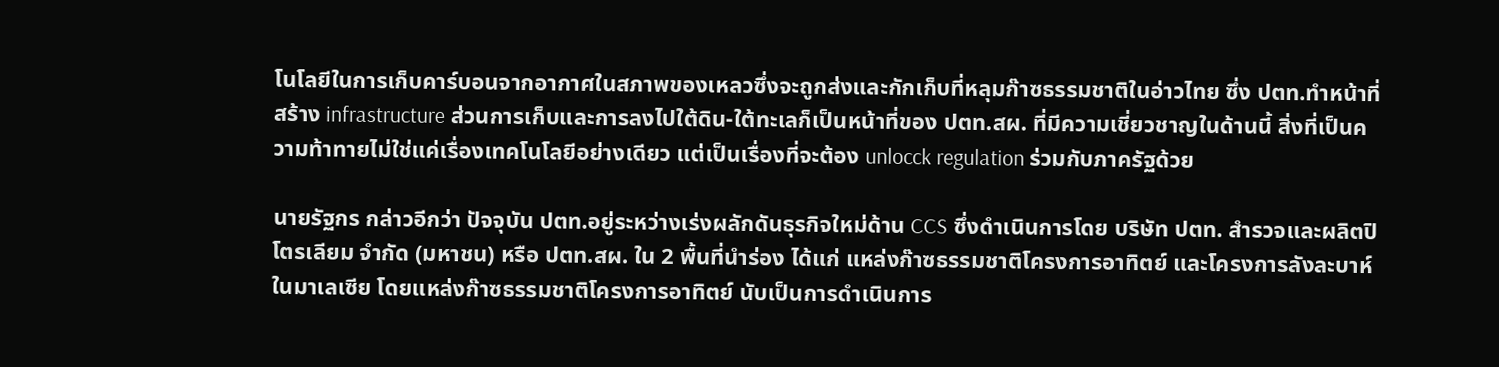โนโลยีในการเก็บคาร์บอนจากอากาศในสภาพของเหลวซึ่งจะถูกส่งและกักเก็บที่หลุมก๊าซธรรมชาติในอ่าวไทย ซึ่ง ปตท.ทำหน้าที่สร้าง infrastructure ส่วนการเก็บและการลงไปใต้ดิน-ใต้ทะเลก็เป็นหน้าที่ของ ปตท.สผ. ที่มีความเชี่ยวชาญในด้านนี้ สิ่งที่เป็นความท้าทายไม่ใช่แค่เรื่องเทคโนโลยีอย่างเดียว แต่เป็นเรื่องที่จะต้อง unlocck regulation ร่วมกับภาครัฐด้วย

นายรัฐกร กล่าวอีกว่า ปัจจุบัน ปตท.อยู่ระหว่างเร่งผลักดันธุรกิจใหม่ด้าน CCS ซึ่งดำเนินการโดย บริษัท ปตท. สำรวจและผลิตปิโตรเลียม จำกัด (มหาชน) หรือ ปตท.สผ. ใน 2 พื้นที่นำร่อง ได้แก่ แหล่งก๊าซธรรมชาติโครงการอาทิตย์ และโครงการลังละบาห์ ในมาเลเซีย โดยแหล่งก๊าซธรรมชาติโครงการอาทิตย์ นับเป็นการดำเนินการ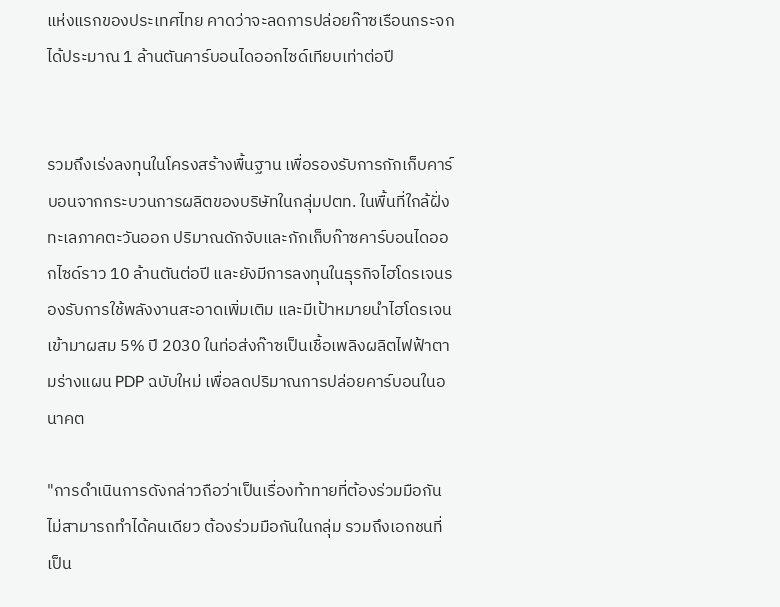แห่งแรกของประเทศไทย คาดว่าจะลดการปล่อยก๊าซเรือนกระจกได้ประมาณ 1 ล้านตันคาร์บอนไดออกไซด์เทียบเท่าต่อปี


รวมถึงเร่งลงทุนในโครงสร้างพื้นฐาน เพื่อรองรับการกักเก็บคาร์บอนจากกระบวนการผลิตของบริษัทในกลุ่มปตท. ในพื้นที่ใกล้ฝั่งทะเลภาคตะวันออก ปริมาณดักจับและกักเก็บก๊าซคาร์บอนไดออกไซด์ราว 10 ล้านตันต่อปี และยังมีการลงทุนในธุรกิจไฮโดรเจนรองรับการใช้พลังงานสะอาดเพิ่มเติม และมีเป้าหมายนำไฮโดรเจนเข้ามาผสม 5% ปี 2030 ในท่อส่งก๊าซเป็นเชื้อเพลิงผลิตไฟฟ้าตามร่างแผน PDP ฉบับใหม่ เพื่อลดปริมาณการปล่อยคาร์บอนในอนาคต

"การดำเนินการดังกล่าวถือว่าเป็นเรื่องท้าทายที่ต้องร่วมมือกัน ไม่สามารถทำได้คนเดียว ต้องร่วมมือกันในกลุ่ม รวมถึงเอกชนที่เป็น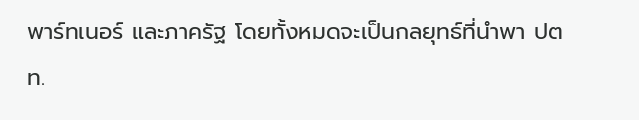พาร์ทเนอร์ และภาครัฐ โดยทั้งหมดจะเป็นกลยุทธ์ที่นำพา ปตท.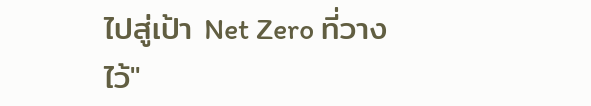ไปสู่เป้า Net Zero ที่วางไว้"